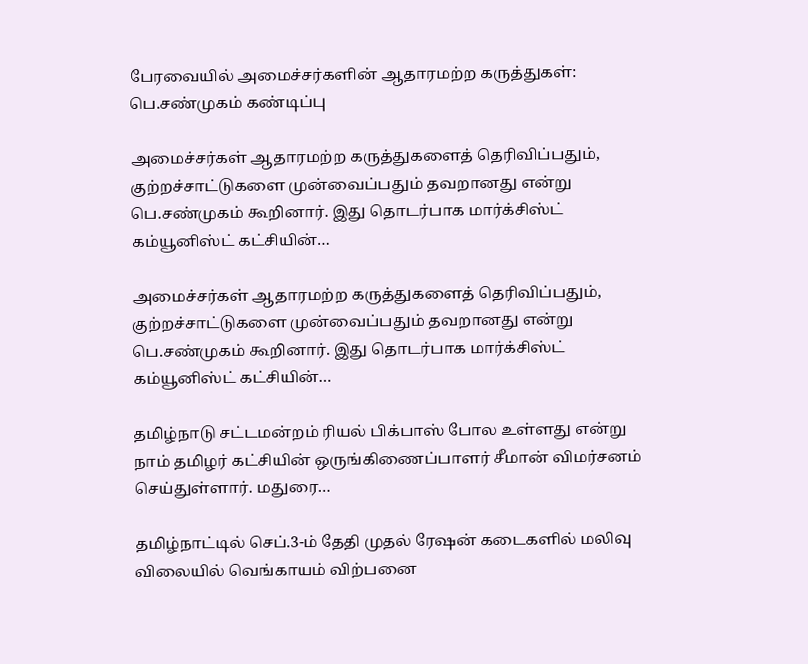பேரவையில் அமைச்சர்களின் ஆதாரமற்ற கருத்துகள்: பெ.சண்முகம் கண்டிப்பு

அமைச்சர்கள் ஆதாரமற்ற கருத்துகளைத் தெரிவிப்பதும், குற்றச்சாட்டுகளை முன்வைப்பதும் தவறானது என்று பெ.சண்முகம் கூறினார். இது தொடர்பாக மார்க்சிஸ்ட் கம்யூனிஸ்ட் கட்சியின்…

அமைச்சர்கள் ஆதாரமற்ற கருத்துகளைத் தெரிவிப்பதும், குற்றச்சாட்டுகளை முன்வைப்பதும் தவறானது என்று பெ.சண்முகம் கூறினார். இது தொடர்பாக மார்க்சிஸ்ட் கம்யூனிஸ்ட் கட்சியின்…

தமிழ்நாடு சட்டமன்றம் ரியல் பிக்பாஸ் போல உள்ளது என்று நாம் தமிழர் கட்சியின் ஒருங்கிணைப்பாளர் சீமான் விமர்சனம் செய்துள்ளார். மதுரை…

தமிழ்நாட்டில் செப்.3-ம் தேதி முதல் ரேஷன் கடைகளில் மலிவு விலையில் வெங்காயம் விற்பனை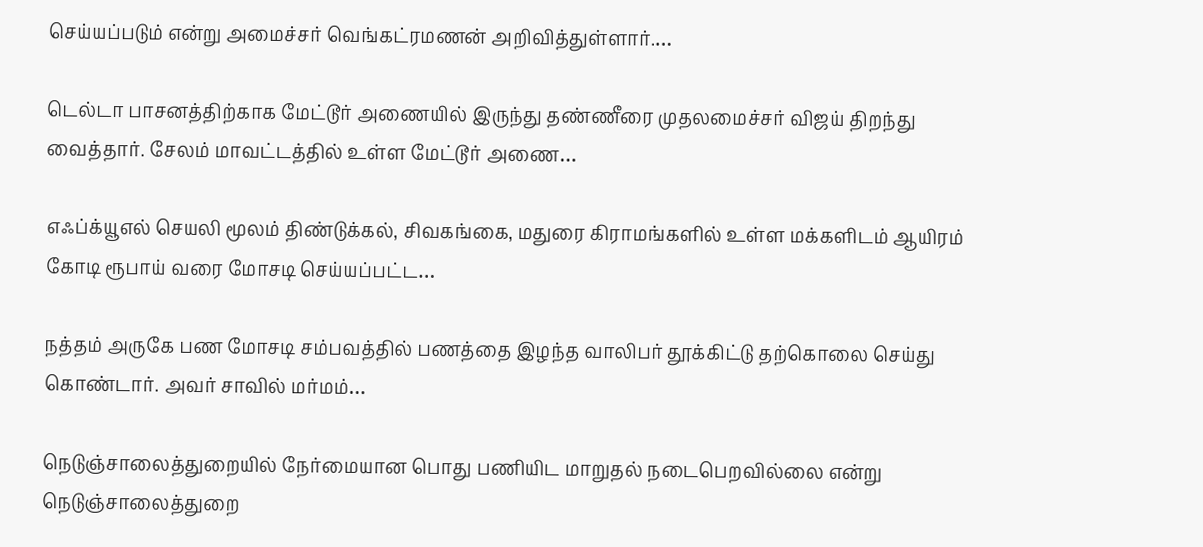செய்யப்படும் என்று அமைச்சர் வெங்கட்ரமணன் அறிவித்துள்ளார்.…

டெல்டா பாசனத்திற்காக மேட்டூர் அணையில் இருந்து தண்ணீரை முதலமைச்சர் விஜய் திறந்து வைத்தார். சேலம் மாவட்டத்தில் உள்ள மேட்டூர் அணை…

எஃப்க்யூஎல் செயலி மூலம் திண்டுக்கல், சிவகங்கை, மதுரை கிராமங்களில் உள்ள மக்களிடம் ஆயிரம் கோடி ரூபாய் வரை மோசடி செய்யப்பட்ட…

நத்தம் அருகே பண மோசடி சம்பவத்தில் பணத்தை இழந்த வாலிபர் தூக்கிட்டு தற்கொலை செய்து கொண்டார். அவர் சாவில் மர்மம்…

நெடுஞ்சாலைத்துறையில் நேர்மையான பொது பணியிட மாறுதல் நடைபெறவில்லை என்று நெடுஞ்சாலைத்துறை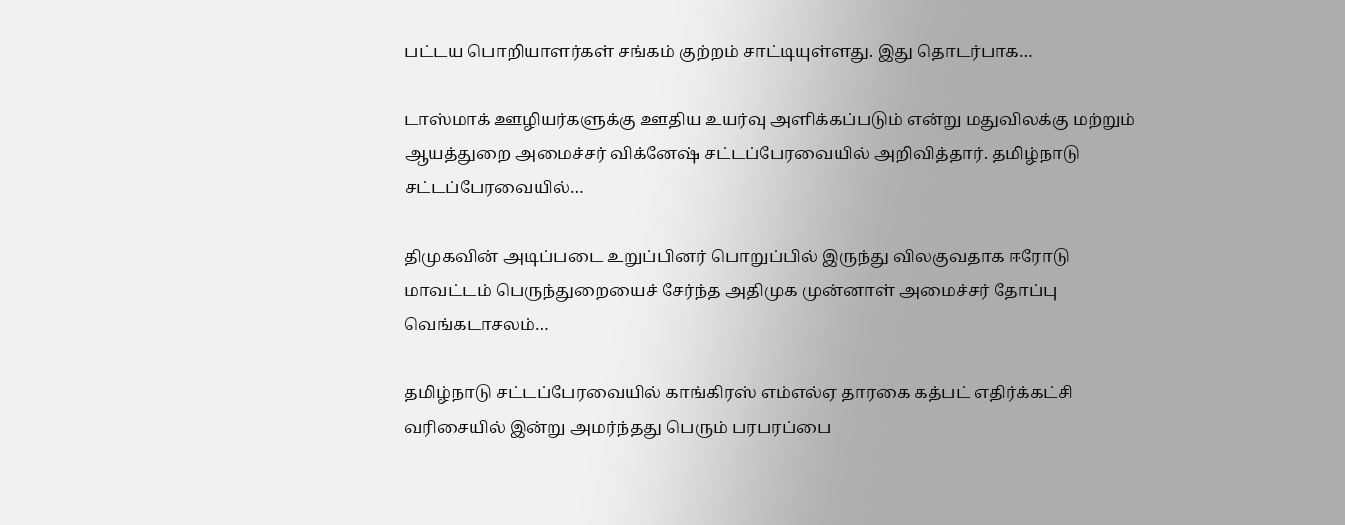பட்டய பொறியாளர்கள் சங்கம் குற்றம் சாட்டியுள்ளது. இது தொடர்பாக…

டாஸ்மாக் ஊழியர்களுக்கு ஊதிய உயர்வு அளிக்கப்படும் என்று மதுவிலக்கு மற்றும் ஆயத்துறை அமைச்சர் விக்னேஷ் சட்டப்பேரவையில் அறிவித்தார். தமிழ்நாடு சட்டப்பேரவையில்…

திமுகவின் அடிப்படை உறுப்பினர் பொறுப்பில் இருந்து விலகுவதாக ஈரோடு மாவட்டம் பெருந்துறையைச் சேர்ந்த அதிமுக முன்னாள் அமைச்சர் தோப்பு வெங்கடாசலம்…

தமிழ்நாடு சட்டப்பேரவையில் காங்கிரஸ் எம்எல்ஏ தாரகை கத்பட் எதிர்க்கட்சி வரிசையில் இன்று அமர்ந்தது பெரும் பரபரப்பை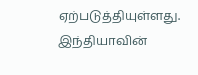ஏற்படுத்தியுள்ளது. இந்தியாவின்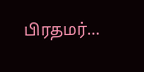பிரதமர்…